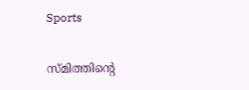Sports

സ്മിത്തിന്റെ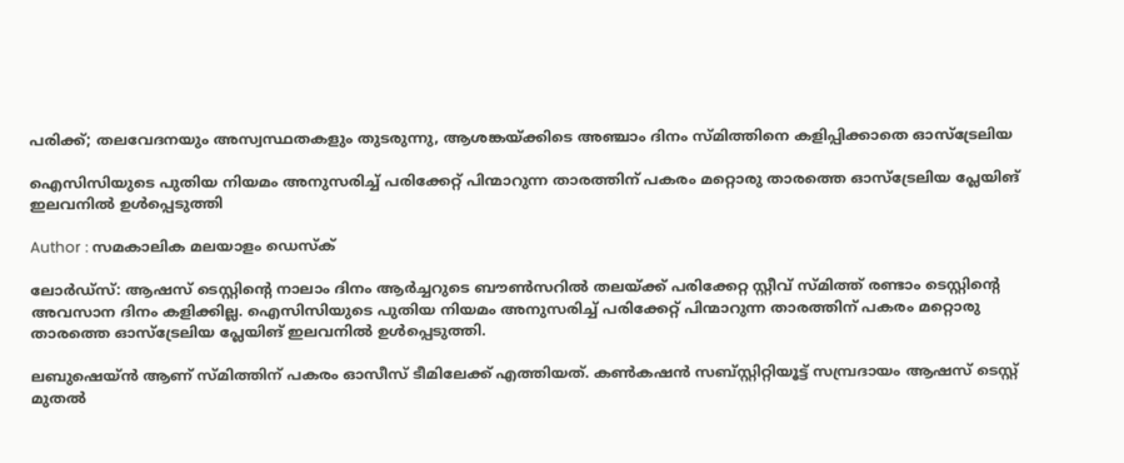പരിക്ക്; തലവേദനയും അസ്വസ്ഥതകളും തുടരുന്നു, ആശങ്കയ്ക്കിടെ അഞ്ചാം ദിനം സ്മിത്തിനെ കളിപ്പിക്കാതെ ഓസ്‌ട്രേലിയ

ഐസിസിയുടെ പുതിയ നിയമം അനുസരിച്ച് പരിക്കേറ്റ് പിന്മാറുന്ന താരത്തിന് പകരം മറ്റൊരു താരത്തെ ഓസ്‌ട്രേലിയ പ്ലേയിങ് ഇലവനില്‍ ഉള്‍പ്പെടുത്തി

Author : സമകാലിക മലയാളം ഡെസ്ക്

ലോര്‍ഡ്‌സ്‌: ആഷസ് ടെസ്റ്റിന്റെ നാലാം ദിനം ആര്‍ച്ചറുടെ ബൗണ്‍സറില്‍ തലയ്ക്ക് പരിക്കേറ്റ സ്റ്റീവ് സ്മിത്ത് രണ്ടാം ടെസ്റ്റിന്റെ അവസാന ദിനം കളിക്കില്ല. ഐസിസിയുടെ പുതിയ നിയമം അനുസരിച്ച് പരിക്കേറ്റ് പിന്മാറുന്ന താരത്തിന് പകരം മറ്റൊരു താരത്തെ ഓസ്‌ട്രേലിയ പ്ലേയിങ് ഇലവനില്‍ ഉള്‍പ്പെടുത്തി.

ലബുഷെയ്ന്‍ ആണ് സ്മിത്തിന് പകരം ഓസീസ് ടീമിലേക്ക് എത്തിയത്. കണ്‍കഷന്‍ സബ്സ്റ്റിറ്റിയൂട്ട് സമ്പ്രദായം ആഷസ് ടെസ്റ്റ് മുതല്‍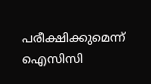പരീക്ഷിക്കുമെന്ന് ഐസിസി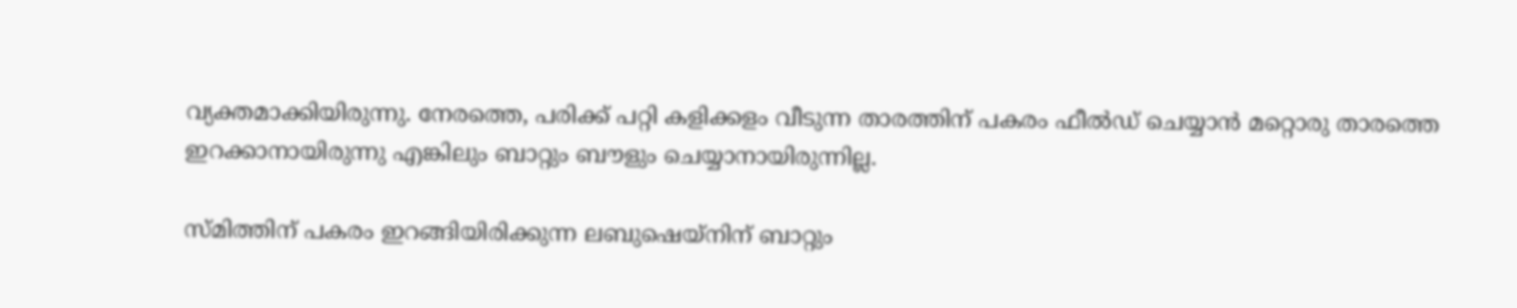വ്യക്തമാക്കിയിരുന്നു. നേരത്തെ, പരിക്ക് പറ്റി കളിക്കളം വീടുന്ന താരത്തിന് പകരം ഫീല്‍ഡ് ചെയ്യാന്‍ മറ്റൊരു താരത്തെ ഇറക്കാനായിരുന്നു എങ്കിലും ബാറ്റും ബൗളും ചെയ്യാനായിരുന്നില്ല.

സ്മിത്തിന് പകരം ഇറങ്ങിയിരിക്കുന്ന ലബുഷെയ്‌നിന് ബാറ്റും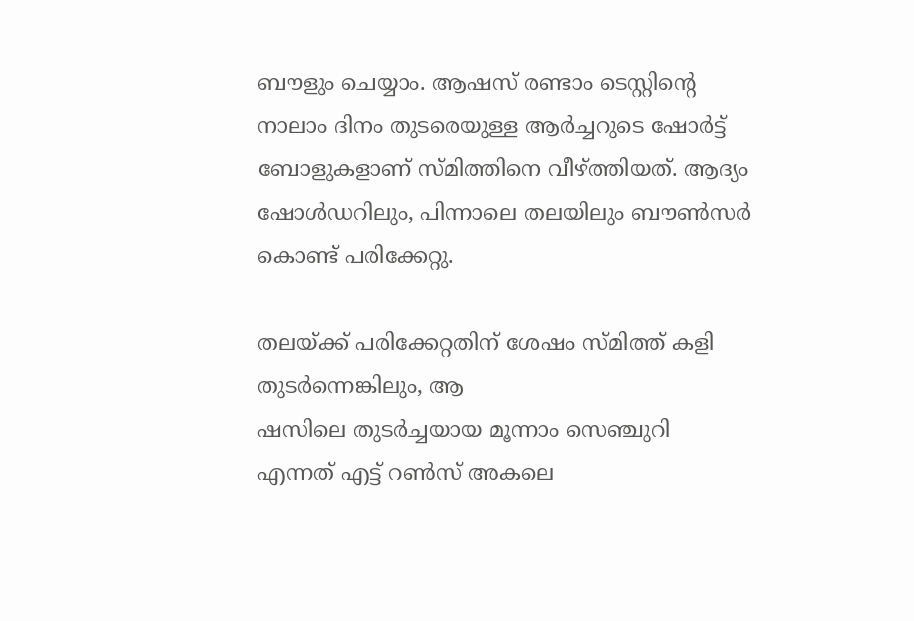ബൗളും ചെയ്യാം. ആഷസ് രണ്ടാം ടെസ്റ്റിന്റെ നാലാം ദിനം തുടരെയുള്ള ആര്‍ച്ചറുടെ ഷോര്‍ട്ട് ബോളുകളാണ് സ്മിത്തിനെ വീഴ്ത്തിയത്. ആദ്യം ഷോള്‍ഡറിലും, പിന്നാലെ തലയിലും ബൗണ്‍സര്‍ കൊണ്ട് പരിക്കേറ്റു.

തലയ്ക്ക് പരിക്കേറ്റതിന് ശേഷം സ്മിത്ത് കളി തുടര്‍ന്നെങ്കിലും, ആ
ഷസിലെ തുടര്‍ച്ചയായ മൂന്നാം സെഞ്ചുറി എന്നത് എട്ട് റണ്‍സ് അകലെ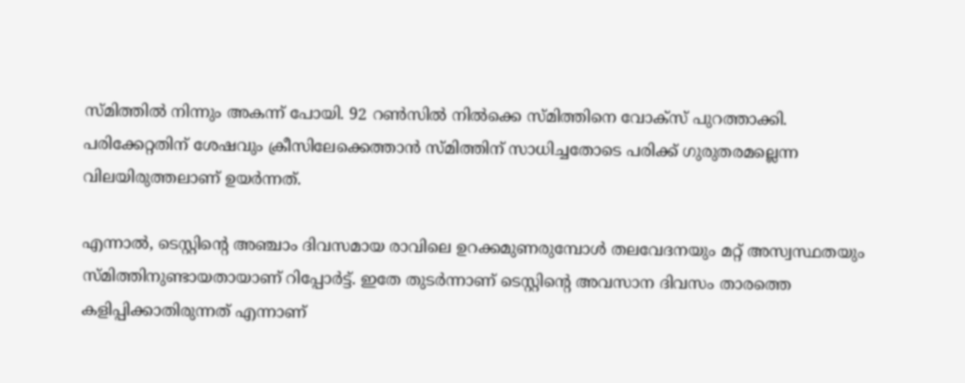സ്മിത്തില്‍ നിന്നും അകന്ന് പോയി. 92 റണ്‍സില്‍ നില്‍ക്കെ സ്മിത്തിനെ വോക്‌സ് പുറത്താക്കി. പരിക്കേറ്റതിന് ശേഷവും ക്രീസിലേക്കെത്താന്‍ സ്മിത്തിന് സാധിച്ചതോടെ പരിക്ക് ഗുരുതരമല്ലെന്ന വിലയിരുത്തലാണ് ഉയര്‍ന്നത്.

എന്നാല്‍, ടെസ്റ്റിന്റെ അഞ്ചാം ദിവസമായ രാവിലെ ഉറക്കമുണരുമ്പോള്‍ തലവേദനയും മറ്റ് അസ്വസ്ഥതയും സ്മിത്തിനുണ്ടായതായാണ് റിപ്പോര്‍ട്ട്. ഇതേ തുടര്‍ന്നാണ് ടെസ്റ്റിന്റെ അവസാന ദിവസം താരത്തെ കളിപ്പിക്കാതിരുന്നത് എന്നാണ്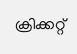ക്രിക്കറ്റ്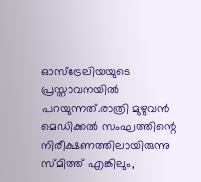ഓസ്‌ട്രേലിയയുടെ പ്രസ്താവനയില്‍ പറയുന്നത്.രാത്രി മുഴുവന്‍ മെഡിക്കല്‍ സംഘത്തിന്റെ നിരീക്ഷണത്തിലായിരുന്നു സ്മിത്ത് എങ്കിലും,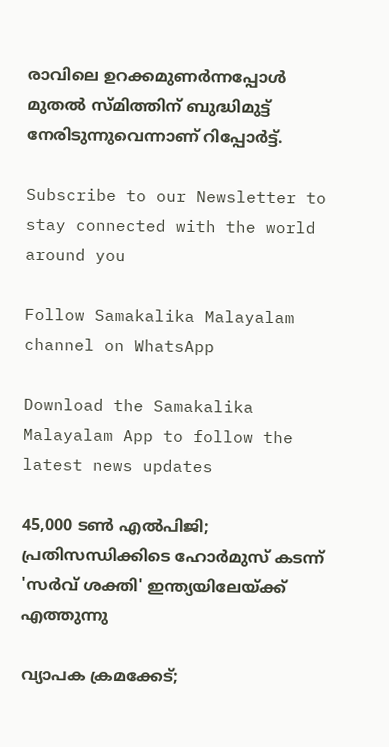രാവിലെ ഉറക്കമുണര്‍ന്നപ്പോള്‍ മുതല്‍ സ്മിത്തിന് ബുദ്ധിമുട്ട് നേരിടുന്നുവെന്നാണ് റിപ്പോര്‍ട്ട്.

Subscribe to our Newsletter to stay connected with the world around you

Follow Samakalika Malayalam channel on WhatsApp

Download the Samakalika Malayalam App to follow the latest news updates

45,000 ടൺ എൽപിജി; പ്രതിസന്ധിക്കിടെ ഹോർമുസ് കടന്ന് 'സർവ് ശക്തി' ഇന്ത്യയിലേയ്ക്ക് എത്തുന്നു

വ്യാപക ക്രമക്കേട്;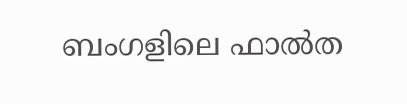ബംഗളിലെ ഫാൽത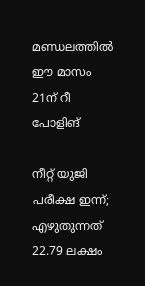മണ്ഡലത്തിൽ ഈ മാസം 21ന് റീ പോളിങ്

നീറ്റ് യുജി പരീക്ഷ ഇന്ന്; എഴുതുന്നത് 22.79 ലക്ഷം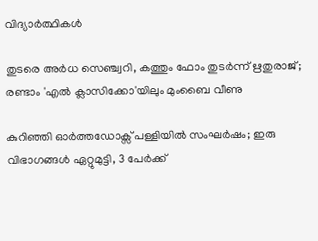വിദ്യാര്‍ത്ഥികള്‍

തുടരെ അര്‍ധ സെഞ്ച്വറി, കത്തും ഫോം തുടര്‍ന്ന് ഋതുരാജ്; രണ്ടാം 'എല്‍ ക്ലാസിക്കോ'യിലും മുംബൈ വീണു

കുറിഞ്ഞി ഓർത്തഡോക്സ് പള്ളിയിൽ സംഘർഷം; ഇരു വിഭാഗങ്ങൾ ഏറ്റുമുട്ടി, 3 പേർക്ക്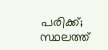പരിക്ക്; സ്ഥലത്ത്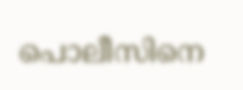പൊലീസിനെ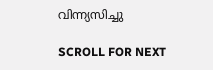വിന്ന്യസിച്ചു

SCROLL FOR NEXT